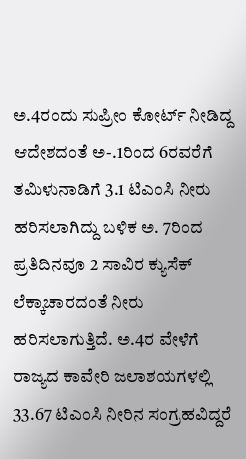ಅ.4ರಂದು ಸುಪ್ರೀಂ ಕೋರ್ಟ್‌ ನೀಡಿದ್ದ ಆದೇಶದಂತೆ ಅ-.1ರಿಂದ 6ರವರೆಗೆ ತಮಿಳುನಾಡಿಗೆ 3.1 ಟಿಎಂಸಿ ನೀರು ಹರಿಸಲಾಗಿದ್ದು ಬಳಿಕ ಅ. 7ರಿಂದ ಪ್ರತಿದಿನವೂ 2 ಸಾವಿರ ಕ್ಯುಸೆಕ್‌ ಲೆಕ್ಕಾಚಾರದಂತೆ ನೀರು ಹರಿಸಲಾಗುತ್ತಿದೆ. ಅ.4ರ ವೇಳೆಗೆ ರಾಜ್ಯದ ಕಾವೇರಿ ಜಲಾಶಯಗಳಲ್ಲಿ 33.67 ಟಿಎಂಸಿ ನೀರಿನ ಸಂಗ್ರಹವಿದ್ದರೆ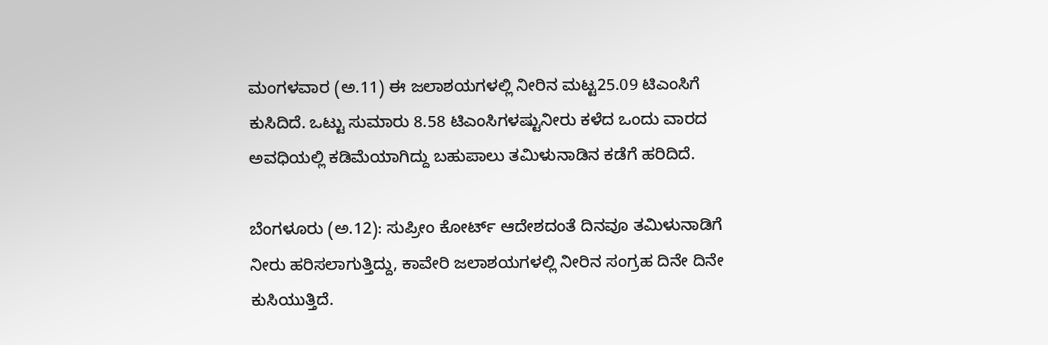ಮಂಗಳವಾರ (ಅ.11) ಈ ಜಲಾಶಯಗಳಲ್ಲಿ ನೀರಿನ ಮಟ್ಟ25.09 ಟಿಎಂಸಿಗೆ ಕುಸಿದಿದೆ. ಒಟ್ಟು ಸುಮಾರು 8.58 ಟಿಎಂಸಿಗಳಷ್ಟುನೀರು ಕಳೆದ ಒಂದು ವಾರದ ಅವಧಿಯಲ್ಲಿ ಕಡಿಮೆಯಾಗಿದ್ದು ಬಹುಪಾಲು ತಮಿಳುನಾಡಿನ ಕಡೆಗೆ ಹರಿದಿದೆ.

ಬೆಂಗಳೂರು (ಅ.12): ಸುಪ್ರೀಂ ಕೋರ್ಟ್‌ ಆದೇಶದಂತೆ ದಿನವೂ ತಮಿಳುನಾಡಿಗೆ ನೀರು ಹರಿಸಲಾಗುತ್ತಿದ್ದು, ಕಾವೇರಿ ಜಲಾಶಯಗಳಲ್ಲಿ ನೀರಿನ ಸಂಗ್ರಹ ದಿನೇ ದಿನೇ ಕುಸಿಯುತ್ತಿದೆ.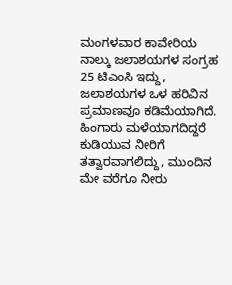ಮಂಗಳವಾರ ಕಾವೇರಿಯ ನಾಲ್ಕು ಜಲಾಶಯಗಳ ಸಂಗ್ರಹ 25 ಟಿಎಂಸಿ ಇದ್ದು, ಜಲಾಶಯಗಳ ಒಳ ಹರಿವಿನ ಪ್ರಮಾಣವೂ ಕಡಿಮೆಯಾಗಿದೆ. ಹಿಂಗಾರು ಮಳೆಯಾಗದಿದ್ದರೆ ಕುಡಿಯುವ ನೀರಿಗೆ ತತ್ವಾರವಾಗಲಿದ್ದು, ಮುಂದಿನ ಮೇ ವರೆಗೂ ನೀರು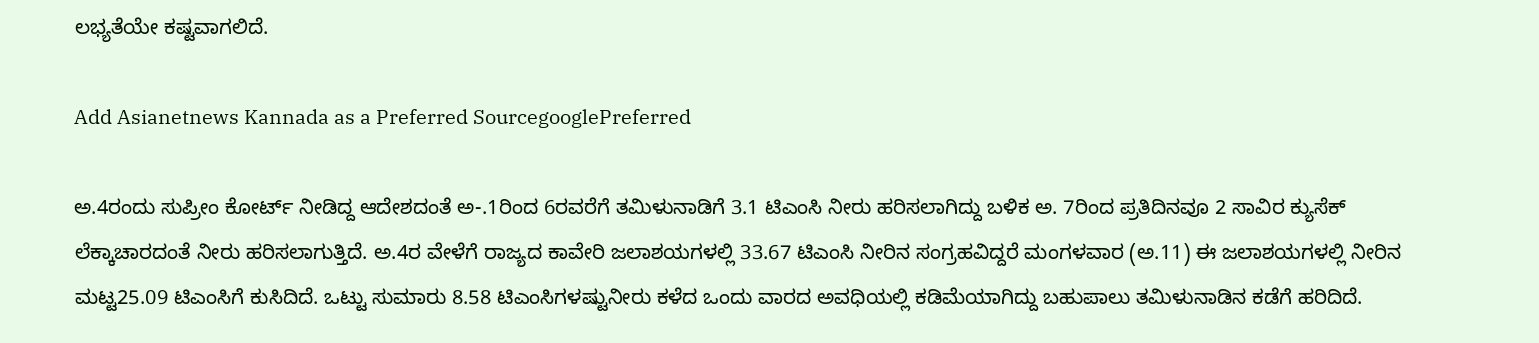ಲಭ್ಯತೆಯೇ ಕಷ್ಟವಾಗಲಿದೆ.

Add Asianetnews Kannada as a Preferred SourcegooglePreferred

ಅ.4ರಂದು ಸುಪ್ರೀಂ ಕೋರ್ಟ್‌ ನೀಡಿದ್ದ ಆದೇಶದಂತೆ ಅ-.1ರಿಂದ 6ರವರೆಗೆ ತಮಿಳುನಾಡಿಗೆ 3.1 ಟಿಎಂಸಿ ನೀರು ಹರಿಸಲಾಗಿದ್ದು ಬಳಿಕ ಅ. 7ರಿಂದ ಪ್ರತಿದಿನವೂ 2 ಸಾವಿರ ಕ್ಯುಸೆಕ್‌ ಲೆಕ್ಕಾಚಾರದಂತೆ ನೀರು ಹರಿಸಲಾಗುತ್ತಿದೆ. ಅ.4ರ ವೇಳೆಗೆ ರಾಜ್ಯದ ಕಾವೇರಿ ಜಲಾಶಯಗಳಲ್ಲಿ 33.67 ಟಿಎಂಸಿ ನೀರಿನ ಸಂಗ್ರಹವಿದ್ದರೆ ಮಂಗಳವಾರ (ಅ.11) ಈ ಜಲಾಶಯಗಳಲ್ಲಿ ನೀರಿನ ಮಟ್ಟ25.09 ಟಿಎಂಸಿಗೆ ಕುಸಿದಿದೆ. ಒಟ್ಟು ಸುಮಾರು 8.58 ಟಿಎಂಸಿಗಳಷ್ಟುನೀರು ಕಳೆದ ಒಂದು ವಾರದ ಅವಧಿಯಲ್ಲಿ ಕಡಿಮೆಯಾಗಿದ್ದು ಬಹುಪಾಲು ತಮಿಳುನಾಡಿನ ಕಡೆಗೆ ಹರಿದಿದೆ.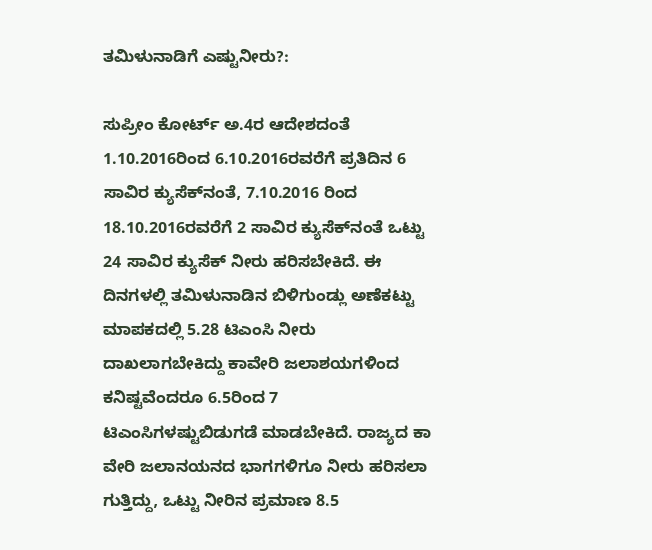ತಮಿಳುನಾಡಿಗೆ ಎಷ್ಟುನೀರು?:

ಸುಪ್ರೀಂ ಕೋರ್ಟ್‌ ಅ.4ರ ಆದೇಶದಂತೆ 1.10.2016ರಿಂದ 6.10.2016ರವರೆಗೆ ಪ್ರತಿದಿನ 6 ಸಾವಿರ ಕ್ಯುಸೆಕ್‌ನಂತೆ, 7.10.2016 ರಿಂದ 18.10.2016ರವರೆಗೆ 2 ಸಾವಿರ ಕ್ಯುಸೆಕ್‌ನಂತೆ ಒಟ್ಟು 24 ಸಾವಿರ ಕ್ಯುಸೆಕ್‌ ನೀರು ಹರಿಸಬೇಕಿದೆ. ಈ ದಿನಗಳಲ್ಲಿ ತಮಿಳುನಾಡಿನ ಬಿಳಿಗುಂಡ್ಲು ಅಣೆಕಟ್ಟು ಮಾಪಕದಲ್ಲಿ 5.28 ಟಿಎಂಸಿ ನೀರು ದಾಖಲಾಗಬೇಕಿದ್ದು ಕಾವೇರಿ ಜಲಾಶಯಗಳಿಂದ ಕನಿಷ್ಟವೆಂದರೂ 6.5ರಿಂದ 7 ಟಿಎಂಸಿಗಳಷ್ಟುಬಿಡುಗಡೆ ಮಾಡಬೇಕಿದೆ. ರಾಜ್ಯದ ಕಾ ವೇರಿ ಜಲಾನಯನದ ಭಾಗಗಳಿಗೂ ನೀರು ಹರಿಸಲಾ ಗುತ್ತಿದ್ದು, ಒಟ್ಟು ನೀರಿನ ಪ್ರಮಾಣ 8.5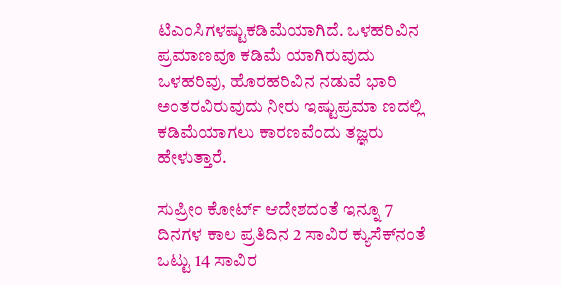ಟಿಎಂಸಿಗಳಷ್ಟುಕಡಿಮೆಯಾಗಿದೆ. ಒಳಹರಿವಿನ ಪ್ರಮಾಣವೂ ಕಡಿಮೆ ಯಾಗಿರುವುದು ಒಳಹರಿವು, ಹೊರಹರಿವಿನ ನಡುವೆ ಭಾರಿ ಅಂತರವಿರುವುದು ನೀರು ಇಷ್ಟುಪ್ರಮಾ ಣದಲ್ಲಿ ಕಡಿಮೆಯಾಗಲು ಕಾರಣವೆಂದು ತಜ್ಞರು ಹೇಳುತ್ತಾರೆ.

ಸುಪ್ರೀಂ ಕೋರ್ಟ್‌ ಆದೇಶದಂತೆ ಇನ್ನೂ 7 ದಿನಗಳ ಕಾಲ ಪ್ರತಿದಿನ 2 ಸಾವಿರ ಕ್ಯುಸೆಕ್‌ನಂತೆ ಒಟ್ಟು 14 ಸಾವಿರ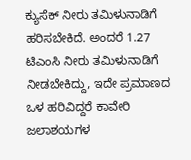ಕ್ಯುಸೆಕ್‌ ನೀರು ತಮಿಳುನಾಡಿಗೆ ಹರಿಸಬೇಕಿದೆ. ಅಂದರೆ 1.27 ಟಿಎಂಸಿ ನೀರು ತಮಿಳುನಾಡಿಗೆ ನೀಡಬೇಕಿದ್ದು, ಇದೇ ಪ್ರಮಾಣದ ಒಳ ಹರಿವಿದ್ದರೆ ಕಾವೇರಿ ಜಲಾಶಯಗಳ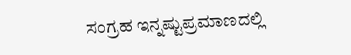ಸಂಗ್ರಹ ಇನ್ನಷ್ಟುಪ್ರಮಾಣದಲ್ಲಿ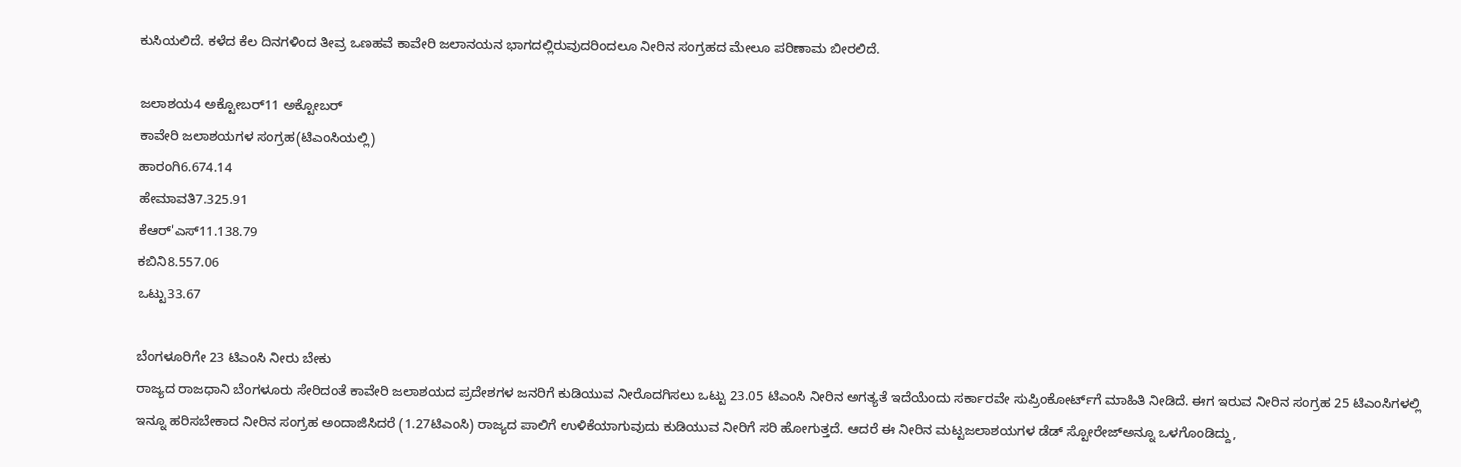ಕುಸಿಯಲಿದೆ. ಕಳೆದ ಕೆಲ ದಿನಗಳಿಂದ ತೀವ್ರ ಒಣಹವೆ ಕಾವೇರಿ ಜಲಾನಯನ ಭಾಗದಲ್ಲಿರುವುದರಿಂದಲೂ ನೀರಿನ ಸಂಗ್ರಹದ ಮೇಲೂ ಪರಿಣಾಮ ಬೀರಲಿದೆ.

ಜಲಾಶಯ4 ಅಕ್ಟೋಬರ್‌11 ಅಕ್ಟೋಬರ್‌
ಕಾವೇರಿ ಜಲಾಶಯಗಳ ಸಂಗ್ರಹ(ಟಿಎಂಸಿಯಲ್ಲಿ)
ಹಾರಂಗಿ6.674.14
ಹೇಮಾವತಿ7.325.91
ಕೆಆರ್'ಎಸ್11.138.79
ಕಬಿನಿ8.557.06
ಒಟ್ಟು33.67

ಬೆಂಗಳೂರಿಗೇ 23 ಟಿಎಂಸಿ ನೀರು ಬೇಕು
ರಾಜ್ಯದ ರಾಜಧಾನಿ ಬೆಂಗಳೂರು ಸೇರಿದಂತೆ ಕಾವೇರಿ ಜಲಾಶಯದ ಪ್ರದೇಶಗಳ ಜನರಿಗೆ ಕುಡಿಯುವ ನೀರೊದಗಿಸಲು ಒಟ್ಟು 23.05 ಟಿಎಂಸಿ ನೀರಿನ ಅಗತ್ಯತೆ ಇದೆಯೆಂದು ಸರ್ಕಾರವೇ ಸುಪ್ರಿಂಕೋರ್ಟ್‌ಗೆ ಮಾಹಿತಿ ನೀಡಿದೆ. ಈಗ ಇರುವ ನೀರಿನ ಸಂಗ್ರಹ 25 ಟಿಎಂಸಿಗಳಲ್ಲಿ ಇನ್ನೂ ಹರಿಸಬೇಕಾದ ನೀರಿನ ಸಂಗ್ರಹ ಅಂದಾಜಿಸಿದರೆ (1.27ಟಿಎಂಸಿ) ರಾಜ್ಯದ ಪಾಲಿಗೆ ಉಳಿಕೆಯಾಗುವುದು ಕುಡಿಯುವ ನೀರಿಗೆ ಸರಿ ಹೋಗುತ್ತದೆ. ಆದರೆ ಈ ನೀರಿನ ಮಟ್ಟಜಲಾಶಯಗಳ ಡೆಡ್‌ ಸ್ಟೋರೇಜ್‌ಅನ್ನೂ ಒಳಗೊಂಡಿದ್ದು,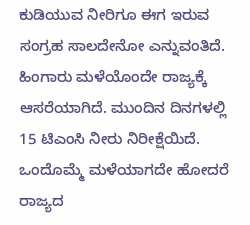ಕುಡಿಯುವ ನೀರಿಗೂ ಈಗ ಇರುವ ಸಂಗ್ರಹ ಸಾಲದೇನೋ ಎನ್ನುವಂತಿದೆ. ಹಿಂಗಾರು ಮಳೆಯೊಂದೇ ರಾಜ್ಯಕ್ಕೆ ಆಸರೆಯಾಗಿದೆ. ಮುಂದಿನ ದಿನಗಳಲ್ಲಿ 15 ಟಿಎಂಸಿ ನೀರು ನಿರೀಕ್ಷೆಯಿದೆ. ಒಂದೊಮ್ಮೆ ಮಳೆಯಾಗದೇ ಹೋದರೆ ರಾಜ್ಯದ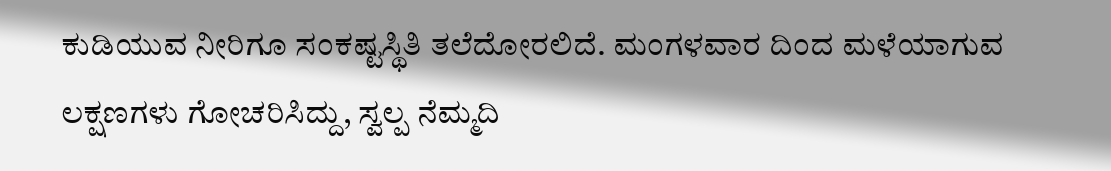ಕುಡಿಯುವ ನೀರಿಗೂ ಸಂಕಷ್ಟಸ್ಥಿತಿ ತಲೆದೋರಲಿದೆ. ಮಂಗಳವಾರ ದಿಂದ ಮಳೆಯಾಗುವ ಲಕ್ಷಣಗಳು ಗೋಚರಿಸಿದ್ದು, ಸ್ವಲ್ಪ ನೆಮ್ಮದಿ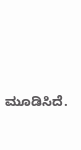ಮೂಡಿಸಿದೆ.